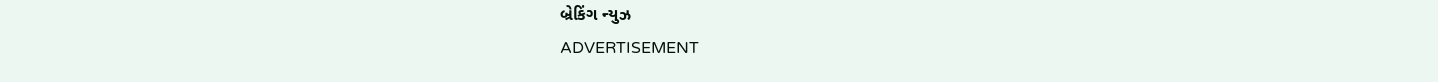બ્રેકિંગ ન્યુઝ
ADVERTISEMENT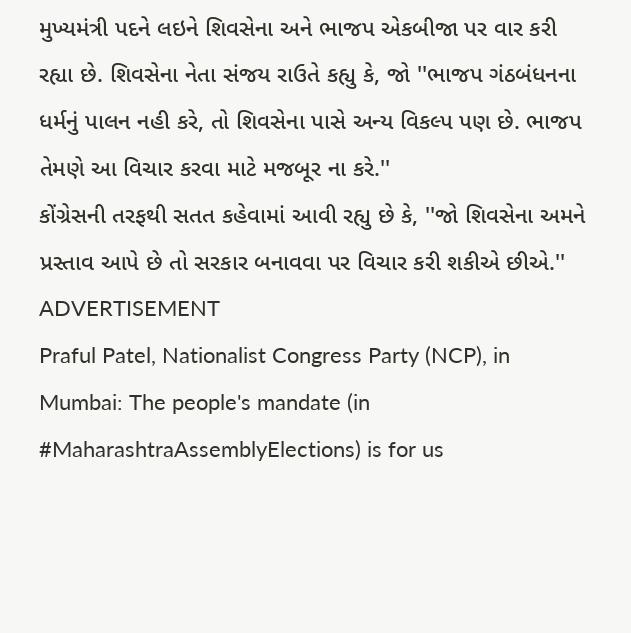મુખ્યમંત્રી પદને લઇને શિવસેના અને ભાજપ એકબીજા પર વાર કરી રહ્યા છે. શિવસેના નેતા સંજય રાઉતે કહ્યુ કે, જો ''ભાજપ ગંઠબંધનના ધર્મનું પાલન નહી કરે, તો શિવસેના પાસે અન્ય વિકલ્પ પણ છે. ભાજપ તેમણે આ વિચાર કરવા માટે મજબૂર ના કરે.''
કોંગ્રેસની તરફથી સતત કહેવામાં આવી રહ્યુ છે કે, ''જો શિવસેના અમને પ્રસ્તાવ આપે છે તો સરકાર બનાવવા પર વિચાર કરી શકીએ છીએ.''
ADVERTISEMENT
Praful Patel, Nationalist Congress Party (NCP), in Mumbai: The people's mandate (in #MaharashtraAssemblyElections) is for us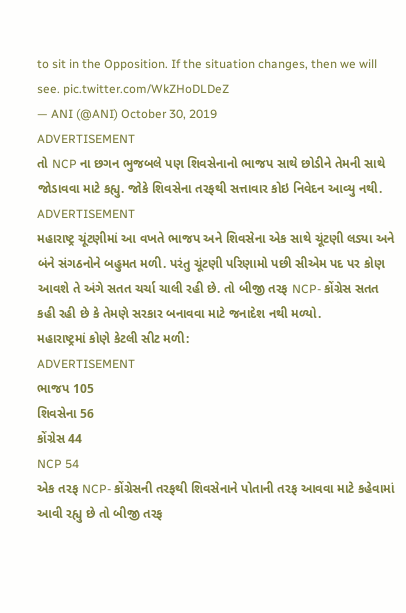to sit in the Opposition. If the situation changes, then we will see. pic.twitter.com/WkZHoDLDeZ
— ANI (@ANI) October 30, 2019
ADVERTISEMENT
તો NCP ના છગન ભુજબલે પણ શિવસેનાનો ભાજપ સાથે છોડીને તેમની સાથે જોડાવવા માટે કહ્યુ. જોકે શિવસેના તરફથી સત્તાવાર કોઇ નિવેદન આવ્યુ નથી.
ADVERTISEMENT
મહારાષ્ટ્ર ચૂંટણીમાં આ વખતે ભાજપ અને શિવસેના એક સાથે ચૂંટણી લડ્યા અને બંને સંગઠનોને બહુમત મળી. પરંતુ ચૂંટણી પરિણામો પછી સીએમ પદ પર કોણ આવશે તે અંગે સતત ચર્ચા ચાલી રહી છે. તો બીજી તરફ NCP- કોંગ્રેસ સતત કહી રહી છે કે તેમણે સરકાર બનાવવા માટે જનાદેશ નથી મળ્યો.
મહારાષ્ટ્રમાં કોણે કેટલી સીટ મળી:
ADVERTISEMENT
ભાજપ 105
શિવસેના 56
કોંગ્રેસ 44
NCP 54
એક તરફ NCP- કોંગ્રેસની તરફથી શિવસેનાને પોતાની તરફ આવવા માટે કહેવામાં આવી રહ્યુ છે તો બીજી તરફ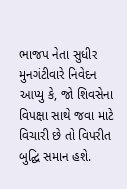ભાજપ નેતા સુધીર મુનગંટીવારે નિવેદન આપ્યુ કે, જો શિવસેના વિપક્ષા સાથે જવા માટે વિચારી છે તો વિપરીત બુદ્ઘિ સમાન હશે.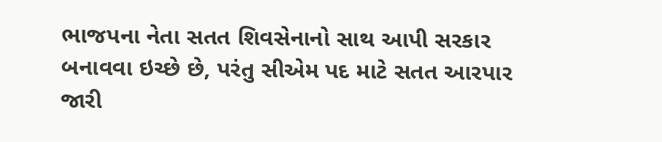ભાજપના નેતા સતત શિવસેનાનો સાથ આપી સરકાર બનાવવા ઇચ્છે છે, પરંતુ સીએમ પદ માટે સતત આરપાર જારી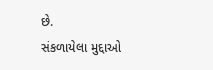છે.
સંકળાયેલા મુદ્દાઓ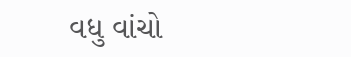વધુ વાંચો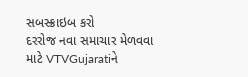સબસ્ક્રાઇબ કરો
દરરોજ નવા સમાચાર મેળવવા માટે VTVGujaratiને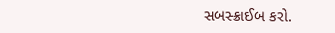સબસ્ક્રાઈબ કરો.